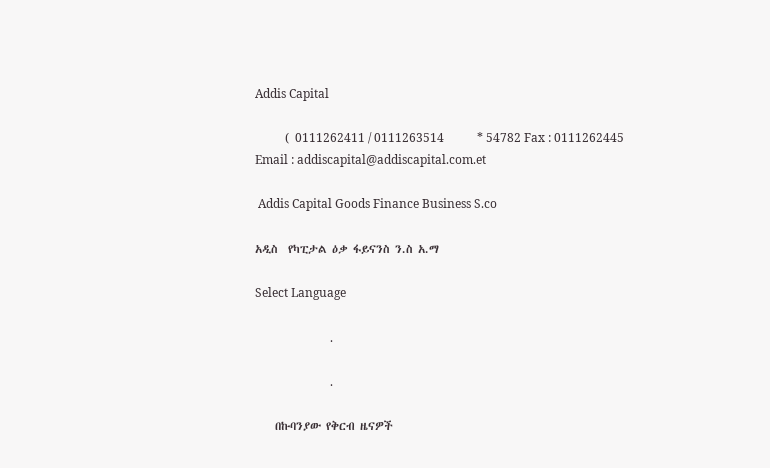Addis Capital

          (  0111262411 / 0111263514           * 54782 Fax : 0111262445 Email : addiscapital@addiscapital.com.et

 Addis Capital Goods Finance Business S.co

አዲስ  የካፒታል ዕቃ ፋይናንስ ን.ስ አ.ማ

Select Language

                         .

                         .

    በኩባንያው የቅርብ ዜናዎች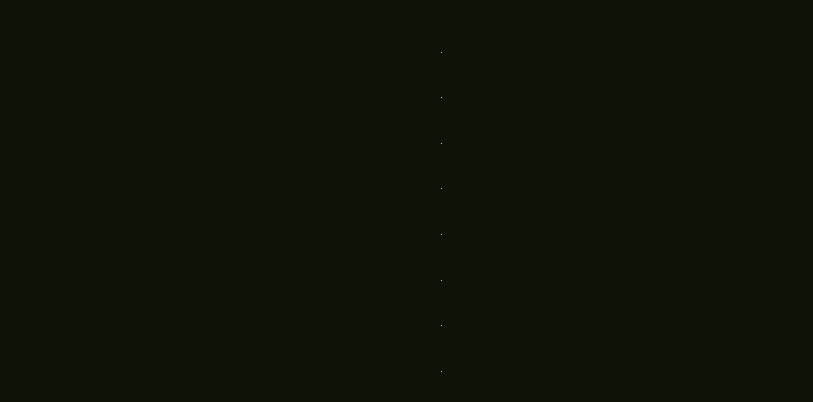.

.

.

.

.

.

.

.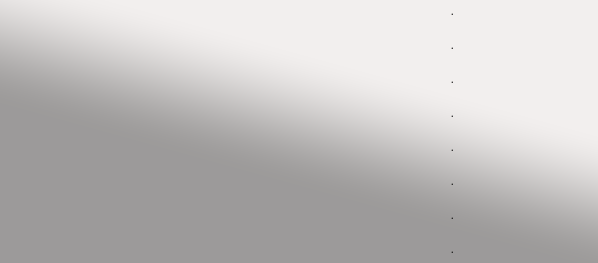.

.

.

.

.

.

.

.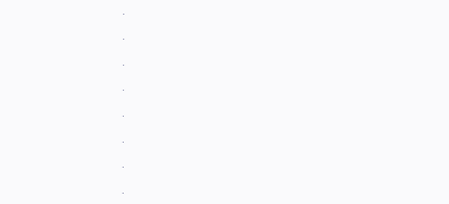.

.

.

.

.

.

.

.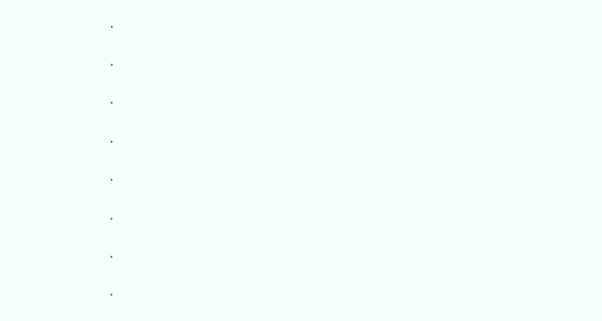.

.

.

.

.

.

.

.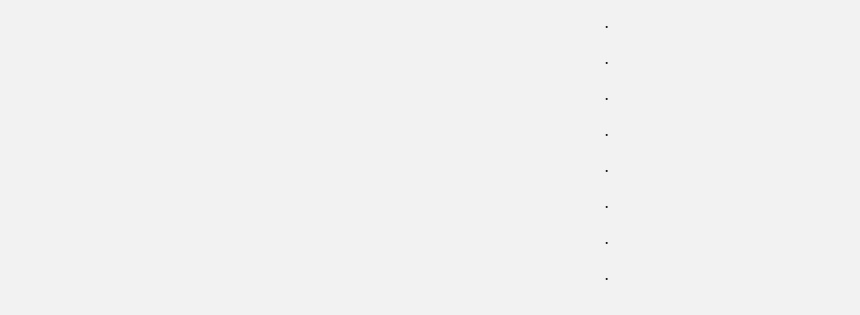.

.

.

.

.

.

.

.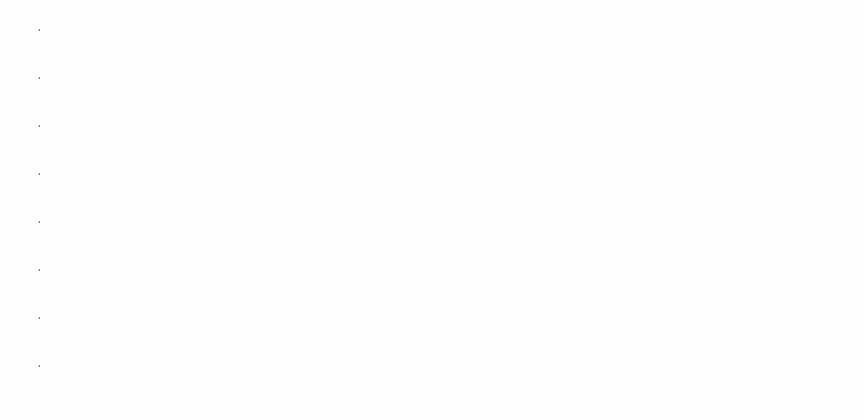.

.

.

.

.

.

.

.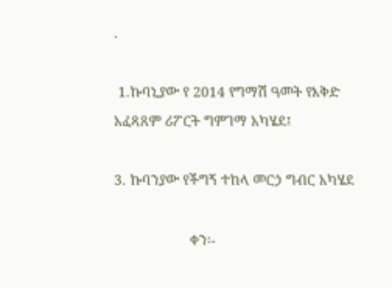.

 1.ኩባኒያው የ 2014 የግማሽ ዓመት የእቅድ አፈጻጸም ሪፖርት ግምገማ አካሄደ፤

3. ኩባንያው የችግኝ ተከላ መርኃ ግብር አካሄደ

                   ቀን፡-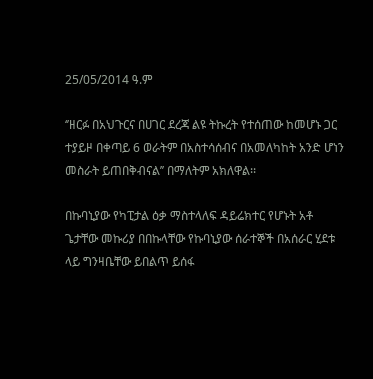25/05/2014 ዓ.ም

‘’ዘርፉ በአህጉርና በሀገር ደረጃ ልዩ ትኩረት የተሰጠው ከመሆኑ ጋር ተያይዞ በቀጣይ 6 ወራትም በአስተሳሰብና በአመለካከት አንድ ሆነን መስራት ይጠበቅብናል’’ በማለትም አክለዋል፡፡

በኩባኒያው የካፒታል ዕቃ ማስተላለፍ ዳይሬክተር የሆኑት አቶ ጌታቸው መኩሪያ በበኩላቸው የኩባኒያው ሰራተኞች በአሰራር ሂደቱ ላይ ግንዛቤቸው ይበልጥ ይሰፋ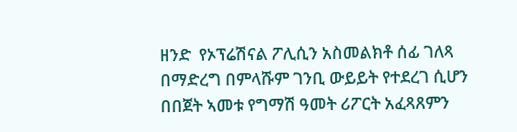ዘንድ  የኦፕሬሽናል ፖሊሲን አስመልክቶ ሰፊ ገለጻ በማድረግ በምላሹም ገንቢ ውይይት የተደረገ ሲሆን በበጀት ኣመቱ የግማሽ ዓመት ሪፖርት አፈጻጸምን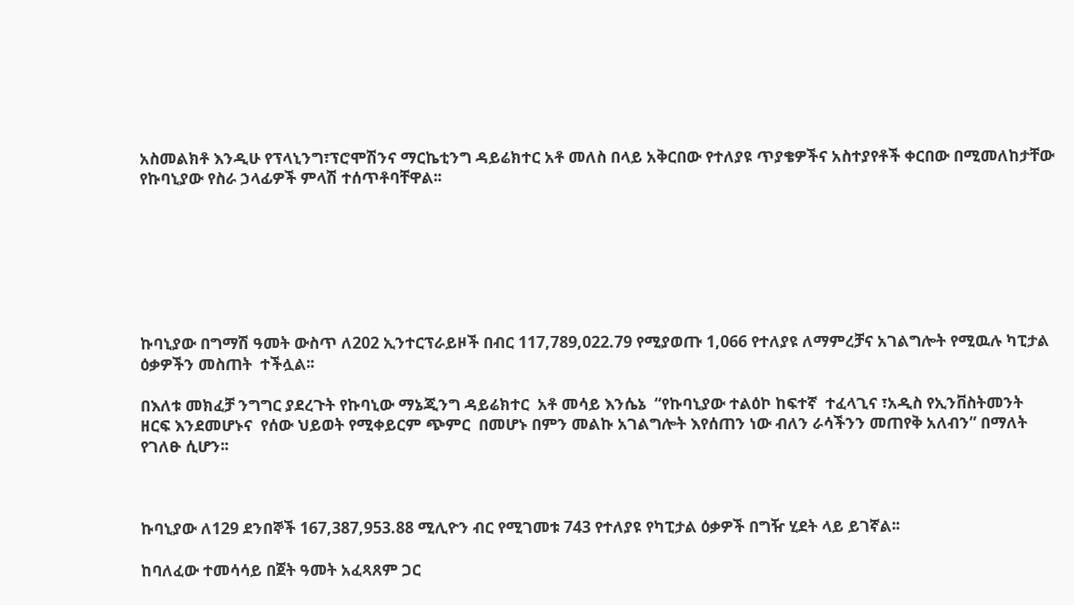አስመልክቶ እንዲሁ የፕላኒንግ፣ፕሮሞሽንና ማርኬቲንግ ዳይሬክተር አቶ መለስ በላይ አቅርበው የተለያዩ ጥያቄዎችና አስተያየቶች ቀርበው በሚመለከታቸው የኩባኒያው የስራ ኃላፊዎች ምላሽ ተሰጥቶባቸዋል፡፡







ኩባኒያው በግማሽ ዓመት ውስጥ ለ202 ኢንተርፕራይዞች በብር 117,789,022.79 የሚያወጡ 1,066 የተለያዩ ለማምረቻና አገልግሎት የሚዉሉ ካፒታል ዕቃዎችን መስጠት  ተችሏል፡፡

በእለቱ መክፈቻ ንግግር ያደረጉት የኩባኒው ማኔጂንግ ዳይሬክተር  አቶ መሳይ እንሴኔ  “የኩባኒያው ተልዕኮ ከፍተኛ  ተፈላጊና ፣አዲስ የኢንቨስትመንት ዘርፍ እንደመሆኑና  የሰው ህይወት የሚቀይርም ጭምር  በመሆኑ በምን መልኩ አገልግሎት እየሰጠን ነው ብለን ራሳችንን መጠየቅ አለብን” በማለት የገለፁ ሲሆን፡፡



ኩባኒያው ለ129 ደንበኞች 167,387,953.88 ሚሊዮን ብር የሚገመቱ 743 የተለያዩ የካፒታል ዕቃዎች በግዥ ሂደት ላይ ይገኛል፡፡

ከባለፈው ተመሳሳይ በጀት ዓመት አፈጻጸም ጋር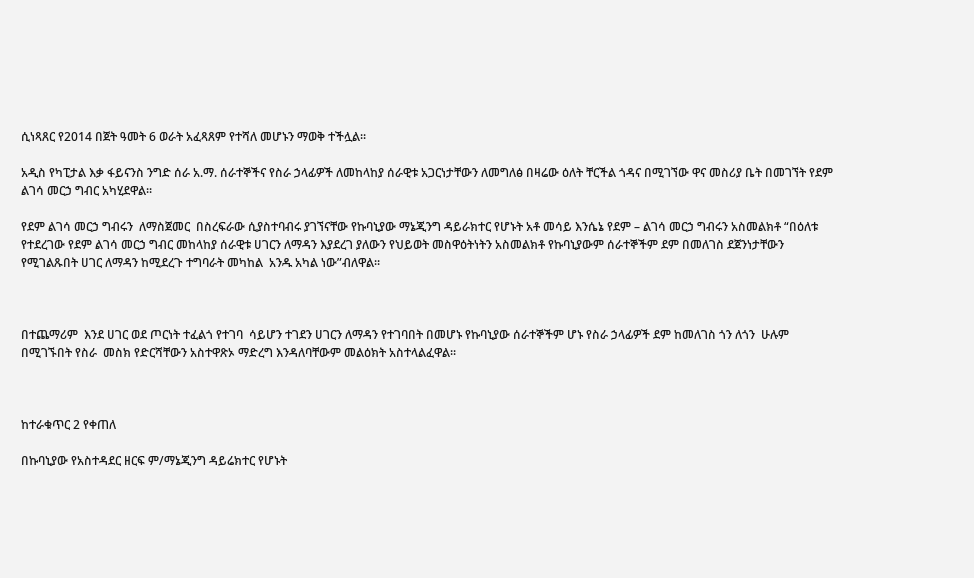ሲነጻጸር የ2014 በጀት ዓመት 6 ወራት አፈጻጸም የተሻለ መሆኑን ማወቅ ተችሏል፡፡

አዲስ የካፒታል እቃ ፋይናንስ ንግድ ሰራ አ.ማ. ሰራተኞችና የስራ ኃላፊዎች ለመከላከያ ሰራዊቱ አጋርነታቸውን ለመግለፅ በዛሬው ዕለት ቸርችል ጎዳና በሚገኘው ዋና መስሪያ ቤት በመገኘት የደም ልገሳ መርኃ ግብር አካሂደዋል፡፡

የደም ልገሳ መርኃ ግብሩን  ለማስጀመር  በስረፍራው ሲያስተባብሩ ያገኘናቸው የኩባኒያው ማኔጂንግ ዳይራክተር የሆኑት አቶ መሳይ እንሴኔ የደም – ልገሳ መርኃ ግብሩን አስመልክቶ “በዕለቱ የተደረገው የደም ልገሳ መርኃ ግብር መከላከያ ሰራዊቱ ሀገርን ለማዳን እያደረገ ያለውን የህይወት መስዋዕትነትን አስመልክቶ የኩባኒያውም ሰራተኞችም ደም በመለገስ ደጀንነታቸውን የሚገልጹበት ሀገር ለማዳን ከሚደረጉ ተግባራት መካከል  አንዱ አካል ነው”ብለዋል፡፡



በተጨማሪም  እንደ ሀገር ወደ ጦርነት ተፈልጎ የተገባ  ሳይሆን ተገደን ሀገርን ለማዳን የተገባበት በመሆኑ የኩባኒያው ሰራተኞችም ሆኑ የስራ ኃላፊዎች ደም ከመለገስ ጎን ለጎን  ሁሉም በሚገኙበት የስራ  መስክ የድርሻቸውን አስተዋጽኦ ማድረግ እንዳለባቸውም መልዕክት አስተላልፈዋል፡፡



ከተራቁጥር 2 የቀጠለ

በኩባኒያው የአስተዳደር ዘርፍ ም/ማኔጂንግ ዳይሬክተር የሆኑት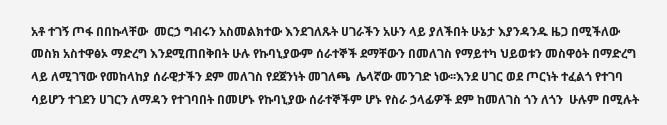አቶ ተገኝ ጦፋ በበኩላቸው  መርኃ ግብሩን አስመልክተው እንደገለጹት ሀገራችን አሁን ላይ ያለችበት ሁኔታ እያንዳንዱ ዜጋ በሚችለው መስክ አስተዋፅኦ ማድረግ እንደሚጠበቅበት ሁሉ የኩባኒያውም ሰራተኞች ደማቸውን በመለገስ የማይተካ ህይወቱን መስዋዕት በማድረግ ላይ ለሚገኘው የመከላከያ ሰራዊታችን ደም መለገስ የደጀንነት መገለጫ  ሌላኛው መንገድ ነው፡፡እንደ ሀገር ወደ ጦርነት ተፈልጎ የተገባ  ሳይሆን ተገደን ሀገርን ለማዳን የተገባበት በመሆኑ የኩባኒያው ሰራተኞችም ሆኑ የስራ ኃላፊዎች ደም ከመለገስ ጎን ለጎን  ሁሉም በሚሉት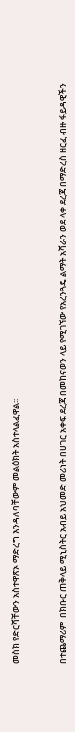መስክ የድርሻቸውን አስተዋጽኦ ማድረግ እንዳለባቸውም መልዕክት አስተላልፈዋል፡፡



በተጨማሪም  በክቡር ጠቅላይ ሚኒስትር አብይ አህመድ መሪነት በሀገር አቀፍ ደረጃ በመከናወን ላይ የሚገኘው የአረንጓዴ ልማት አሻራን ወደ ላቀ ደረጃ በማድረስ ዘርፈ ብዙ ፋይዳዊችን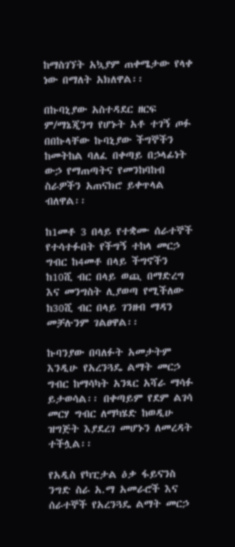ከማስገኘት አኳያም ጠቀሜታው የላቀ ነው በማለት አክለዋል፡፡

በኩባኒያው አስተዳደር ዘርፍ ም/ማኔጂንግ የሆኑት አቶ ተገኝ ጦፉ በበኩላቸው ኩባኒያው ችግኞችን ከመትከል ባለፈ በቀጣይ በኃላፊነት ውኃ የማጠጣትና የመንከባከብ ስራዎችን አጠናክሮ ይቀጥላል ብለዋል፡፡

ከ1መቶ 3 በላይ የተቋሙ ሰራተኞች የተሳተፉበት የችግኝ ተከላ መርኃ ግብር ከ4መቶ በላይ ችግኖችን ከ10ሺ ብር በላይ ወጪ በማድረግ እና መንግስት ሊያወጣ የሚችለው ከ30ሺ ብር በላይ ገንዘብ ማዳን መቻሉንም ገልፀዋል፡፡

ኩባንያው በባለፉት አመታትም እንዲሁ የአረንጓዴ ልማት መርኃ ግብር ከማሳካት አንጻር አሻራ ማሳፉ ይታወሳል፡፡ በቀጣይም የደም ልገሳ መርሃ ግብር ለማካሄድ ከወዲሁ ዝግጅት እያደረገ መሆኑን ለመረዳት ተችሏል፡፡

የአዲስ የካፒታል ዕቃ ፋይናንስ ንግድ ስራ አ.ማ አመራሮች እና ሰራተኞች የአረንጓዴ ልማት መርኃ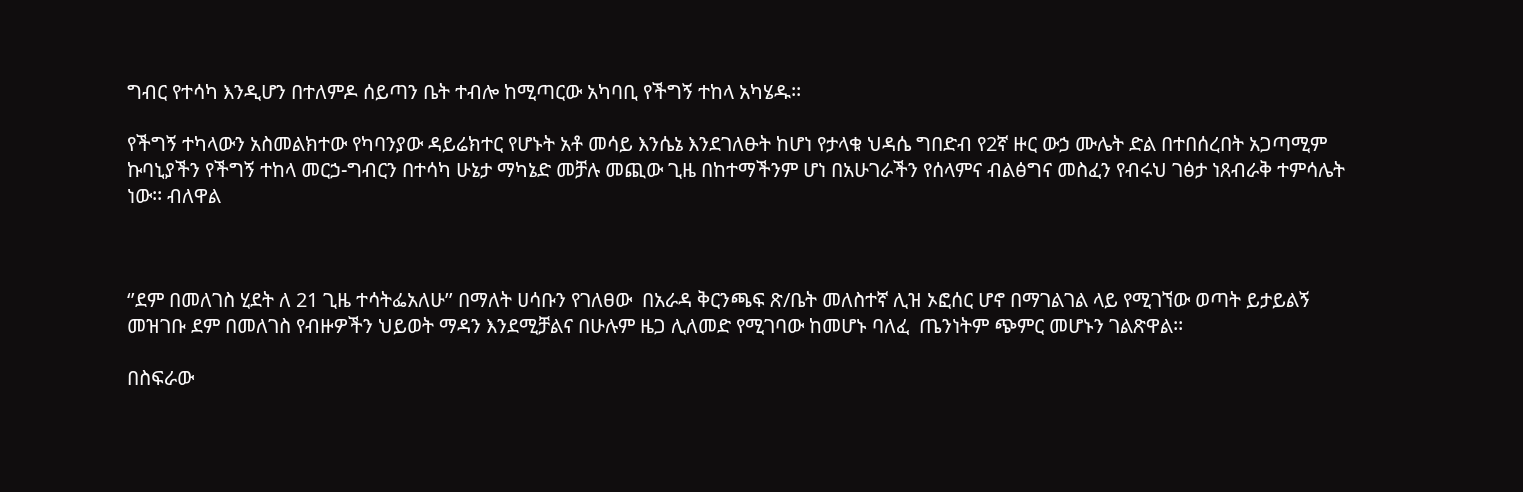ግብር የተሳካ እንዲሆን በተለምዶ ሰይጣን ቤት ተብሎ ከሚጣርው አካባቢ የችግኝ ተከላ አካሄዱ፡፡

የችግኝ ተካላውን አስመልክተው የካባንያው ዳይሬክተር የሆኑት አቶ መሳይ እንሴኔ እንደገለፁት ከሆነ የታላቁ ህዳሴ ግበድብ የ2ኛ ዙር ውኃ ሙሌት ድል በተበሰረበት አጋጣሚም ኩባኒያችን የችግኝ ተከላ መርኃ-ግብርን በተሳካ ሁኔታ ማካኔድ መቻሉ መጪው ጊዜ በከተማችንም ሆነ በአሁገራችን የሰላምና ብልፅግና መስፈን የብሩህ ገፅታ ነጸብራቅ ተምሳሌት ነው፡፡ ብለዋል



‘’ደም በመለገስ ሂደት ለ 21 ጊዜ ተሳትፌአለሁ’’ በማለት ሀሳቡን የገለፀው  በአራዳ ቅርንጫፍ ጽ/ቤት መለስተኛ ሊዝ ኦፎሰር ሆኖ በማገልገል ላይ የሚገኘው ወጣት ይታይልኝ መዝገቡ ደም በመለገስ የብዙዎችን ህይወት ማዳን እንደሚቻልና በሁሉም ዜጋ ሊለመድ የሚገባው ከመሆኑ ባለፈ  ጤንነትም ጭምር መሆኑን ገልጽዋል፡፡

በስፍራው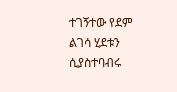ተገኝተው የደም ልገሳ ሂደቱን ሲያስተባብሩ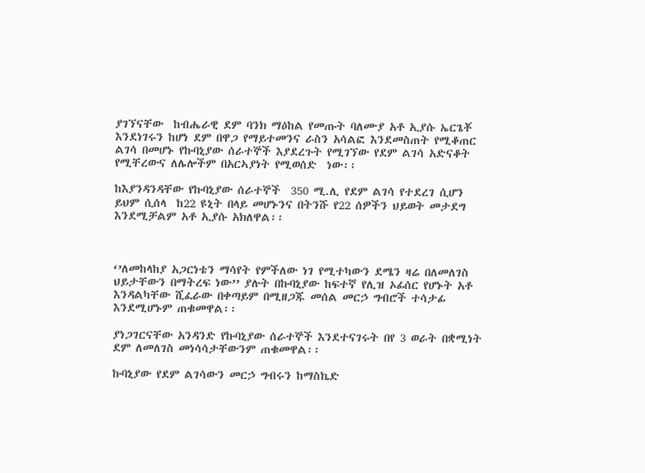ያገኘናቸው  ከብሔራዊ ደም ባንክ ማዕከል የመጡት ባለሙያ አቶ ኢያሱ ኤርጌቾ እንደነገሩን ከሆነ ደም በዋጋ የማይተመንና ራስን አሳልፎ እንደመስጠት የሚቆጠር ልገሳ በመሆኑ የኩባኒያው ሰራተኞች እያደረጉት የሚገኘው የደም ልገሳ አድናቆት የሚቸረውና ለሌሎችም በአርኣያነት የሚወሰድ  ነው፡፡

ከእያንዳንዳቸው የኩባኒያው ሰራተኞች  350 ሚ.ሊ የደም ልገሳ የተደረገ ሲሆን ይህም ሲሰላ  ከ22 ዩኒት በላይ መሆኑንና በትንሹ የ22 ሰዎችን ህይወት መታደግ እንደሚቻልም አቶ ኢያሱ አክለዋል፡፡



‘’ለመከላከያ አጋርነቴን ማሳየት የምችለው ነገ የሚተካውን ደሜን ዛሬ በለመለገስ ህይታቸውን በማትረፍ ነው’’ ያሉት በኩባኒያው ከፍተኛ የሊዝ ኦፊሰር የሆኑት አቶ እንዳልካቸው ሺፈራው በቀጣይም በሚዘጋጁ መሰል መርኃ ግብሮች ተሳታፊ እንደሚሆኑም ጠቁመዋል፡፡

ያነጋገርናቸው አንዳንድ የኩባኒያው ሰራተኞች እንደተናገሩት በየ 3 ወራት በቋሚነት ደም ለመለገስ መነሳሳታቸውንም ጠቁመዋል፡፡

ኩባኒያው የደም ልገሳውን መርኃ ግብሩን ከማስኬድ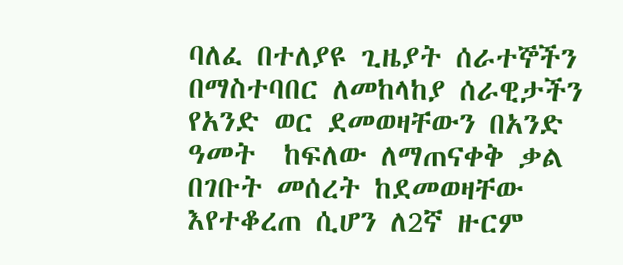ባለፈ በተለያዩ ጊዜያት ሰራተኞችን በማስተባበር ለመከላከያ ሰራዊታችን የአንድ ወር ደመወዛቸውን በአንድ ዓመት  ከፍለው ለማጠናቀቅ ቃል በገቡት መሰረት ከደመወዛቸው እየተቆረጠ ሲሆን ለ2ኛ ዙርም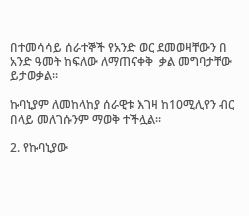በተመሳሳይ ሰራተኞች የአንድ ወር ደመወዛቸውን በ አንድ ዓመት ከፍለው ለማጠናቀቅ  ቃል መግባታቸው ይታወቃል፡፡

ኩባኒያም ለመከላከያ ሰራዊቱ እገዛ ከ10ሚሊየን ብር በላይ መለገሱንም ማወቅ ተችሏል፡፡

2. የኩባኒያው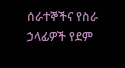ሰራተኞችና የስራ        ኃላፊዎች የደም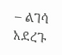– ልገሳ አደረጉ